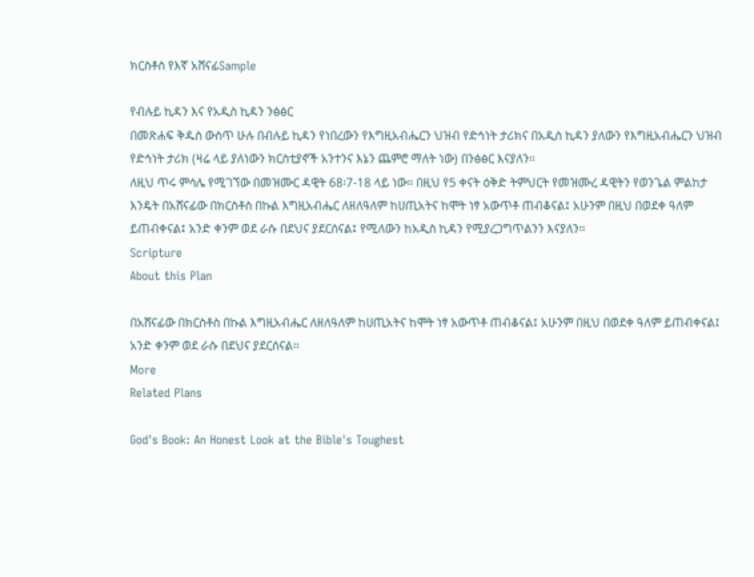ክርስቶስ የእኛ አሸናፊSample

የብሉይ ኪዳን እና የአዲስ ኪዳን ንፅፅር
በመጽሐፍ ቅዱስ ውስጥ ሁሉ በብሉይ ኪዳን የነበረውን የእግዚአብሔርን ህዝብ የድኅነት ታሪክና በአዲስ ኪዳን ያለውን የእግዚአብሔርን ህዝብ የድኅነት ታሪክ (ዛሬ ላይ ያለነውን ክርስቲያኖች አንተንና እኔን ጨምሮ ማለት ነው) በንፅፅር እናያለን፡፡
ለዚህ ጥሩ ምሳሌ የሚገኘው በመዝሙር ዳዊት 68፡7-18 ላይ ነው፡፡ በዚህ የ5 ቀናት ዕቅድ ትምህርት የመዝሙረ ዳዊትን የወንጌል ምልከታ እንዴት በአሸናፊው በክርስቶስ በኩል እግዚአብሔር ለዘለዓለም ከሀጢአትና ከሞት ነፃ አውጥቶ ጠብቆናል፤ አሁንም በዚህ በወደቀ ዓለም ይጠብቀናል፤ አንድ ቀንም ወደ ራሱ በደህና ያደርሰናል፤ የሚለውን ከአዲስ ኪዳን የሚያረጋግጥልንን እናያለን፡፡
Scripture
About this Plan

በአሸናፊው በክርስቶስ በኩል እግዚአብሔር ለዘለዓለም ከሀጢአትና ከሞት ነፃ አውጥቶ ጠብቆናል፤ አሁንም በዚህ በወደቀ ዓለም ይጠብቀናል፤ አንድ ቀንም ወደ ራሱ በደህና ያደርሰናል፡፡
More
Related Plans

God's Book: An Honest Look at the Bible's Toughest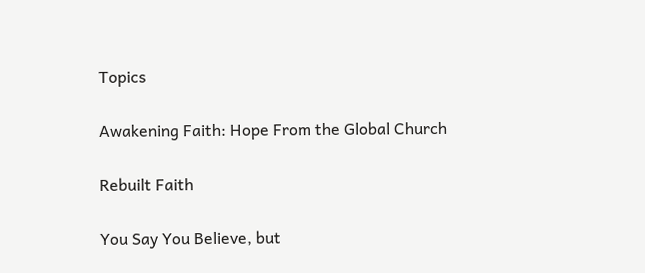Topics

Awakening Faith: Hope From the Global Church

Rebuilt Faith

You Say You Believe, but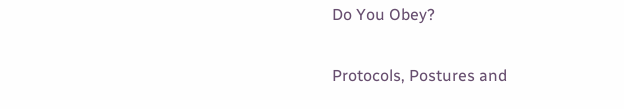Do You Obey?

Protocols, Postures and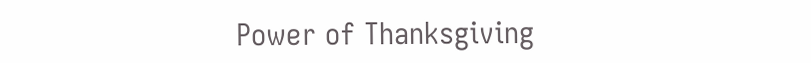Power of Thanksgiving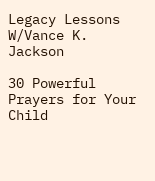Legacy Lessons W/Vance K. Jackson

30 Powerful Prayers for Your Child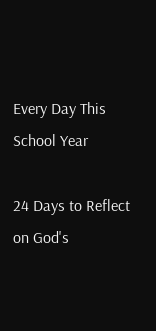Every Day This School Year

24 Days to Reflect on God's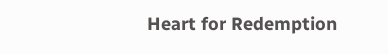Heart for Redemption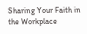Sharing Your Faith in the Workplace